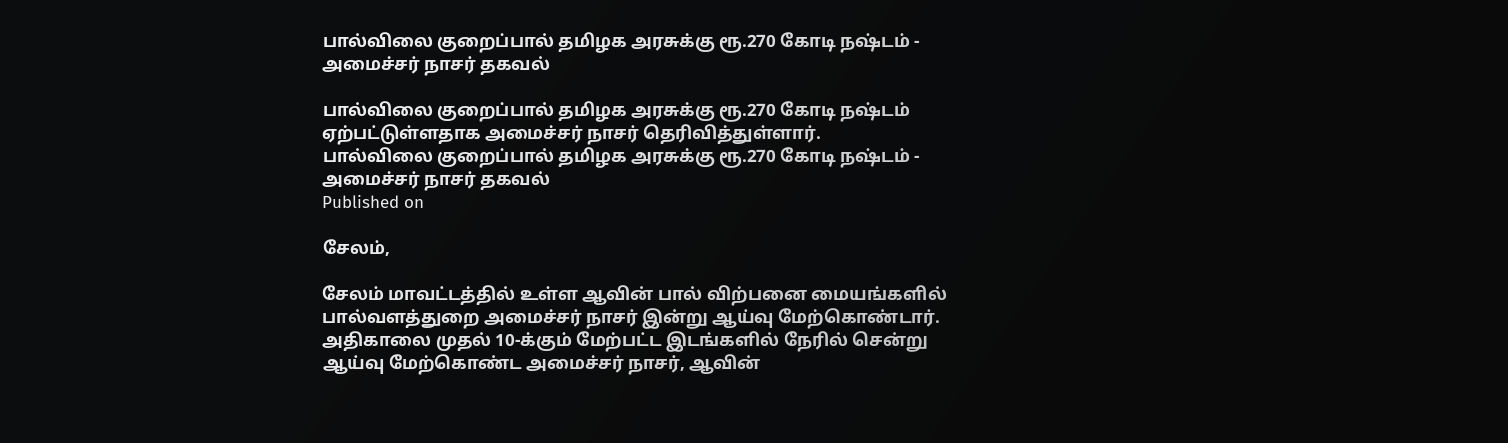பால்விலை குறைப்பால் தமிழக அரசுக்கு ரூ.270 கோடி நஷ்டம் - அமைச்சர் நாசர் தகவல்

பால்விலை குறைப்பால் தமிழக அரசுக்கு ரூ.270 கோடி நஷ்டம் ஏற்பட்டுள்ளதாக அமைச்சர் நாசர் தெரிவித்துள்ளார்.
பால்விலை குறைப்பால் தமிழக அரசுக்கு ரூ.270 கோடி நஷ்டம் - அமைச்சர் நாசர் தகவல்
Published on

சேலம்,

சேலம் மாவட்டத்தில் உள்ள ஆவின் பால் விற்பனை மையங்களில் பால்வளத்துறை அமைச்சர் நாசர் இன்று ஆய்வு மேற்கொண்டார். அதிகாலை முதல் 10-க்கும் மேற்பட்ட இடங்களில் நேரில் சென்று ஆய்வு மேற்கொண்ட அமைச்சர் நாசர், ஆவின்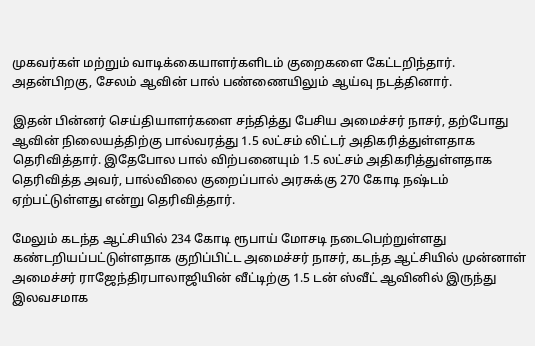முகவர்கள் மற்றும் வாடிக்கையாளர்களிடம் குறைகளை கேட்டறிந்தார். அதன்பிறகு, சேலம் ஆவின் பால் பண்ணையிலும் ஆய்வு நடத்தினார்.

இதன் பின்னர் செய்தியாளர்களை சந்தித்து பேசிய அமைச்சர் நாசர், தற்போது ஆவின் நிலையத்திற்கு பால்வரத்து 1.5 லட்சம் லிட்டர் அதிகரித்துள்ளதாக தெரிவித்தார். இதேபோல பால் விற்பனையும் 1.5 லட்சம் அதிகரித்துள்ளதாக தெரிவித்த அவர், பால்விலை குறைப்பால் அரசுக்கு 270 கோடி நஷ்டம் ஏற்பட்டுள்ளது என்று தெரிவித்தார்.

மேலும் கடந்த ஆட்சியில் 234 கோடி ரூபாய் மோசடி நடைபெற்றுள்ளது கண்டறியப்பட்டுள்ளதாக குறிப்பிட்ட அமைச்சர் நாசர், கடந்த ஆட்சியில் முன்னாள் அமைச்சர் ராஜேந்திரபாலாஜியின் வீட்டிற்கு 1.5 டன் ஸ்வீட் ஆவினில் இருந்து இலவசமாக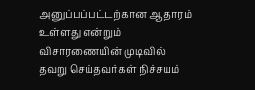அனுப்பப்பட்டற்கான ஆதாரம் உள்ளது என்றும் விசாரணையின் முடிவில் தவறு செய்தவர்கள் நிச்சயம்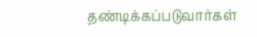தண்டிக்கப்படுவார்கள்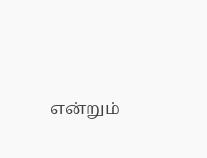என்றும்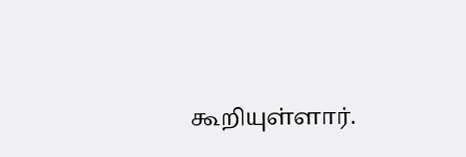கூறியுள்ளார்.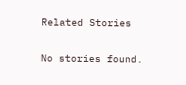Related Stories

No stories found.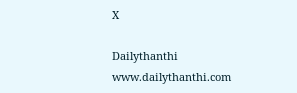X

Dailythanthi
www.dailythanthi.com